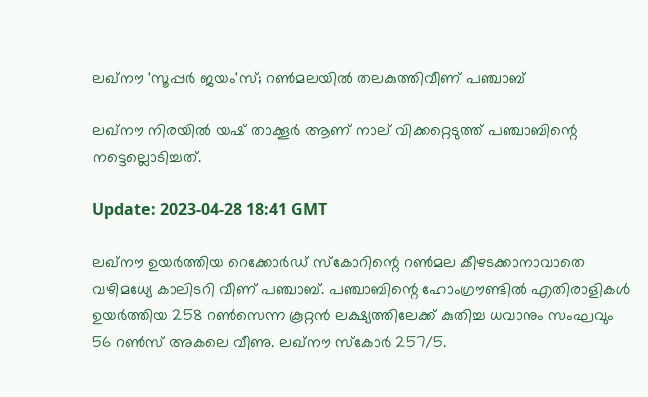ലഖ്‌നൗ 'സൂപ്പർ ജയം'സ്; റൺമലയിൽ തലകുത്തിവീണ് പഞ്ചാബ്

ലഖ്‌നൗ നിരയിൽ യഷ് താക്കൂർ ആണ് നാല് വിക്കറ്റെടുത്ത് പഞ്ചാബിന്റെ നട്ടെല്ലൊടിച്ചത്.

Update: 2023-04-28 18:41 GMT

ലഖ്‌നൗ ഉയർത്തിയ റെക്കോർഡ് സ്‌കോറിന്റെ റൺമല കീഴടക്കാനാവാതെ വഴിമധ്യേ കാലിടറി വീണ് പഞ്ചാബ്. പഞ്ചാബിന്റെ ഹോംഗ്രൗണ്ടിൽ എതിരാളികൾ ഉയർത്തിയ 258 റൺസെന്ന കൂറ്റൻ ലക്ഷ്യത്തിലേക്ക് കുതിച്ച ധവാനും സംഘവും 56 റൺസ് അകലെ വീണു. ലഖ്‌നൗ സ്‌കോർ 257/5.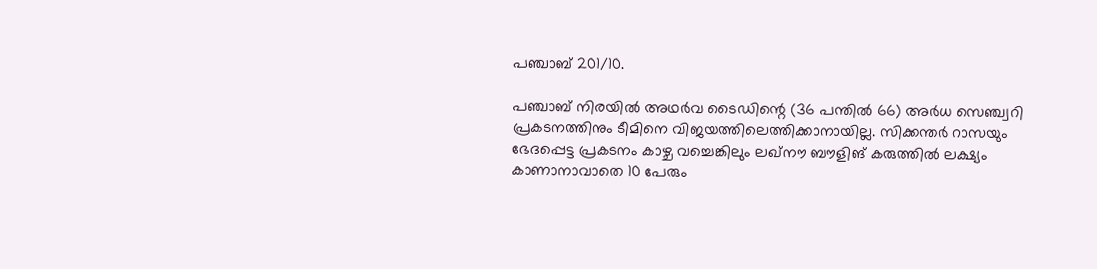പഞ്ചാബ് 201/10.

പഞ്ചാബ് നിരയിൽ അഥർവ ടൈഡിന്റെ (36 പന്തിൽ 66) അർധ സെഞ്ച്വറി പ്രകടനത്തിനും ടീമിനെ വിജയത്തിലെത്തിക്കാനായില്ല. സിക്കന്തർ റാസയും ഭേദപ്പെട്ട പ്രകടനം കാഴ്ച വച്ചെങ്കിലും ലഖ്‌നൗ ബൗളിങ് കരുത്തിൽ ലക്ഷ്യം കാണാനാവാതെ 10 പേരും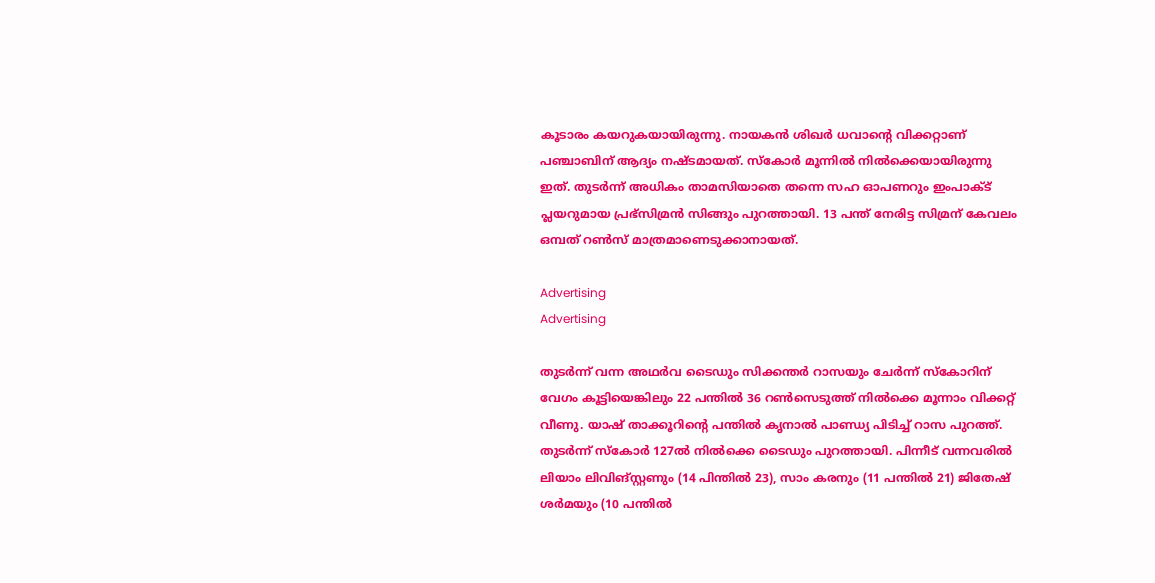കൂടാരം കയറുകയായിരുന്നു. നായകൻ ശിഖർ ധവാന്റെ വിക്കറ്റാണ് പഞ്ചാബിന് ആദ്യം നഷ്ടമായത്. സ്‌കോർ മൂന്നിൽ നിൽക്കെയായിരുന്നു ഇത്. തുടർന്ന് അധികം താമസിയാതെ തന്നെ സഹ ഓപണറും ഇംപാക്ട് പ്ലയറുമായ പ്രഭ്‌സിമ്രൻ സിങ്ങും പുറത്തായി. 13 പന്ത് നേരിട്ട സിമ്രന് കേവലം ഒമ്പത് റൺസ് മാത്രമാണെടുക്കാനായത്.

Advertising
Advertising

തുടർന്ന് വന്ന അഥർവ ടൈഡും സിക്കന്തർ റാസയും ചേർന്ന് സ്‌കോറിന് വേഗം കൂട്ടിയെങ്കിലും 22 പന്തിൽ 36 റൺസെടുത്ത് നിൽക്കെ മൂന്നാം വിക്കറ്റ് വീണു. യാഷ് താക്കൂറിന്റെ പന്തിൽ കൃനാൽ പാണ്ഡ്യ പിടിച്ച് റാസ പുറത്ത്. തുടർന്ന് സ്‌കോർ 127ൽ നിൽക്കെ ടൈഡും പുറത്തായി. പിന്നീട് വന്നവരിൽ ലിയാം ലിവിങ്സ്റ്റണും (14 പിന്തിൽ 23), സാം കരനും (11 പന്തിൽ 21) ജിതേഷ് ശർമയും (10 പന്തിൽ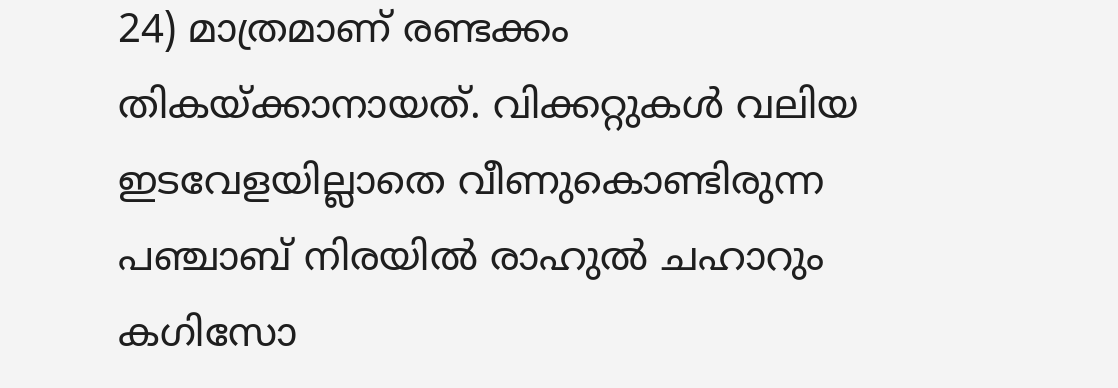24) മാത്രമാണ് രണ്ടക്കം തികയ്ക്കാനായത്. വിക്കറ്റുകൾ വലിയ ഇടവേളയില്ലാതെ വീണുകൊണ്ടിരുന്ന പഞ്ചാബ് നിരയിൽ രാഹുൽ ചഹാറും കഗിസോ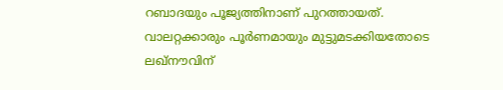റബാദയും പൂജ്യത്തിനാണ് പുറത്തായത്. വാലറ്റക്കാരും പൂർണമായും മുട്ടുമടക്കിയതോടെ ലഖ്‌നൗവിന്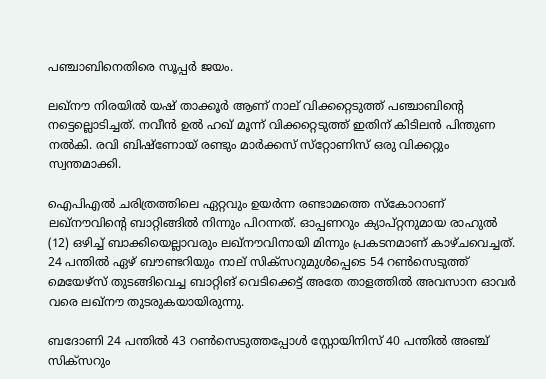പഞ്ചാബിനെതിരെ സൂപ്പർ ജയം.

ലഖ്‌നൗ നിരയിൽ യഷ് താക്കൂർ ആണ് നാല് വിക്കറ്റെടുത്ത് പഞ്ചാബിന്റെ നട്ടെല്ലൊടിച്ചത്. നവീൻ ഉൽ ഹഖ് മൂന്ന് വിക്കറ്റെടുത്ത് ഇതിന് കിടിലൻ പിന്തുണ നൽകി. രവി ബിഷ്‌ണോയ് രണ്ടും മാർക്കസ് സ്‌റ്റോണിസ് ഒരു വിക്കറ്റും സ്വന്തമാക്കി.

ഐപിഎൽ ചരിത്രത്തിലെ ഏറ്റവും ഉയർന്ന രണ്ടാമത്തെ സ്‌കോറാണ് ലഖ്‌നൗവിന്റെ ബാറ്റിങ്ങിൽ നിന്നും പിറന്നത്. ഓപ്പണറും ക്യാപ്റ്റനുമായ രാഹുൽ (12) ഒഴിച്ച് ബാക്കിയെല്ലാവരും ലഖ്‌നൗവിനായി മിന്നും പ്രകടനമാണ് കാഴ്ചവെച്ചത്. 24 പന്തിൽ ഏഴ് ബൗണ്ടറിയും നാല് സിക്‌സറുമുൾപ്പെടെ 54 റൺസെടുത്ത് മെയേഴ്‌സ് തുടങ്ങിവെച്ച ബാറ്റിങ് വെടിക്കെട്ട് അതേ താളത്തിൽ അവസാന ഓവർ വരെ ലഖ്‌നൗ തുടരുകയായിരുന്നു.

ബദോണി 24 പന്തിൽ 43 റൺസെടുത്തപ്പോൾ സ്റ്റോയിനിസ് 40 പന്തിൽ അഞ്ച് സിക്‌സറും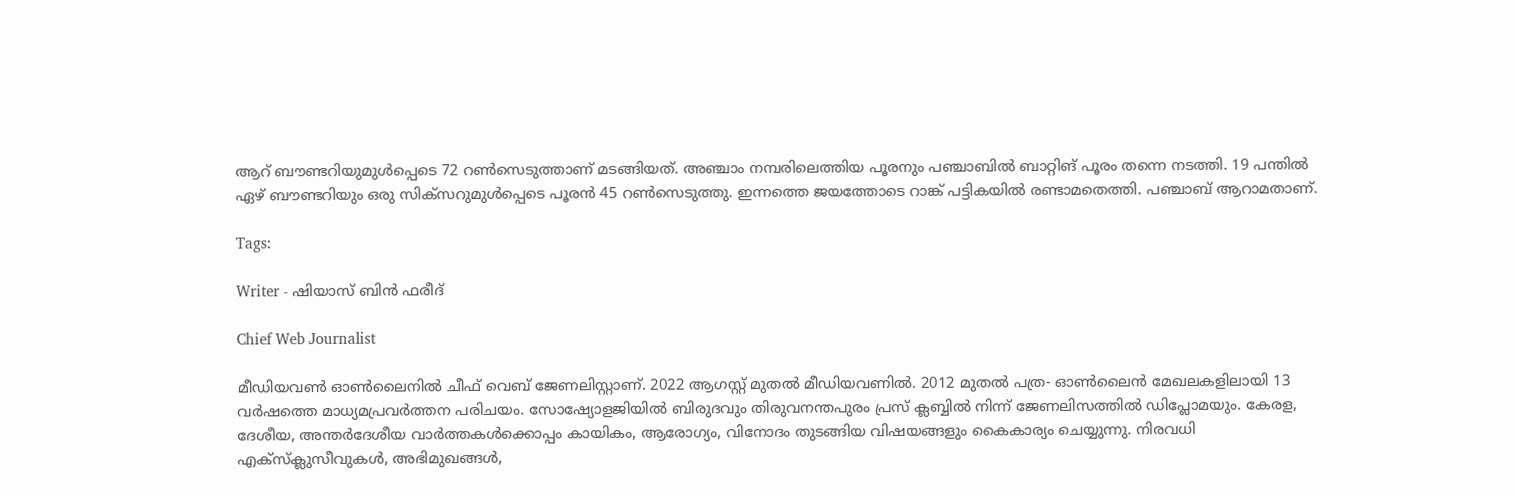ആറ് ബൗണ്ടറിയുമുൾപ്പെടെ 72 റൺസെടുത്താണ് മടങ്ങിയത്. അഞ്ചാം നമ്പരിലെത്തിയ പൂരനും പഞ്ചാബിൽ ബാറ്റിങ് പൂരം തന്നെ നടത്തി. 19 പന്തിൽ ഏഴ് ബൗണ്ടറിയും ഒരു സിക്‌സറുമുൾപ്പെടെ പൂരൻ 45 റൺസെടുത്തു. ഇന്നത്തെ ജയത്തോടെ റാങ്ക് പട്ടികയിൽ രണ്ടാമതെത്തി. പഞ്ചാബ് ആറാമതാണ്.

Tags:

Writer - ഷിയാസ് ബിന്‍ ഫരീദ്

Chief Web Journalist

മീഡിയവണ്‍ ഓണ്‍ലൈനില്‍ ചീഫ് വെബ് ജേണലിസ്റ്റാണ്. 2022 ആഗസ്റ്റ് മുതല്‍ മീഡിയവണില്‍. 2012 മുതല്‍ പത്ര- ഓണ്‍ലൈന്‍ മേഖലകളിലായി 13 വര്‍ഷത്തെ മാധ്യമപ്രവര്‍ത്തന പരിചയം. സോഷ്യോളജിയില്‍ ബിരുദവും തിരുവനന്തപുരം പ്രസ് ക്ലബ്ബില്‍ നിന്ന് ജേണലിസത്തില്‍ ഡിപ്ലോമയും. കേരള, ദേശീയ, അന്തര്‍ദേശീയ വാര്‍ത്തകള്‍ക്കൊപ്പം കായികം, ആരോഗ്യം, വിനോദം തുടങ്ങിയ വിഷയങ്ങളും കൈകാര്യം ചെയ്യുന്നു. നിരവധി എക്സ്ക്ലുസീവുകള്‍, അഭിമുഖങ്ങള്‍,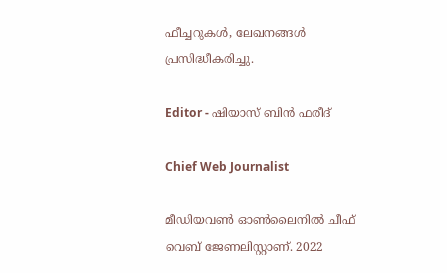ഫീച്ചറുകള്‍, ലേഖനങ്ങള്‍ പ്രസിദ്ധീകരിച്ചു.

Editor - ഷിയാസ് ബിന്‍ ഫരീദ്

Chief Web Journalist

മീഡിയവണ്‍ ഓണ്‍ലൈനില്‍ ചീഫ് വെബ് ജേണലിസ്റ്റാണ്. 2022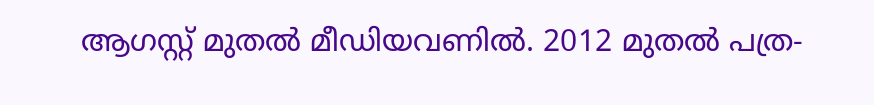ആഗസ്റ്റ് മുതല്‍ മീഡിയവണില്‍. 2012 മുതല്‍ പത്ര-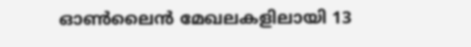ഓണ്‍ലൈന്‍ മേഖലകളിലായി 13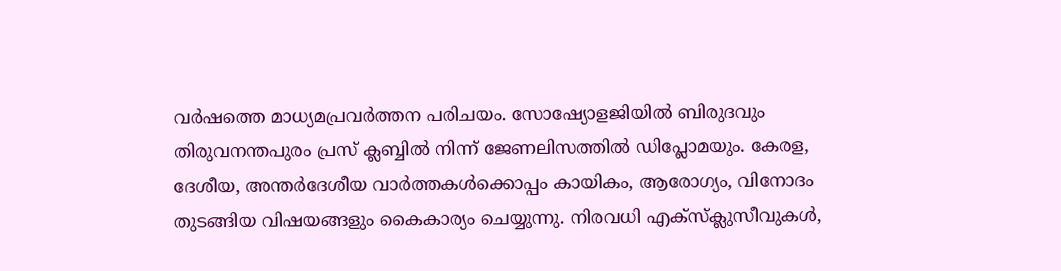വര്‍ഷത്തെ മാധ്യമപ്രവര്‍ത്തന പരിചയം. സോഷ്യോളജിയില്‍ ബിരുദവും തിരുവനന്തപുരം പ്രസ് ക്ലബ്ബില്‍ നിന്ന് ജേണലിസത്തില്‍ ഡിപ്ലോമയും. കേരള, ദേശീയ, അന്തര്‍ദേശീയ വാര്‍ത്തകള്‍ക്കൊപ്പം കായികം, ആരോഗ്യം, വിനോദം തുടങ്ങിയ വിഷയങ്ങളും കൈകാര്യം ചെയ്യുന്നു. നിരവധി എക്സ്ക്ലുസീവുകള്‍,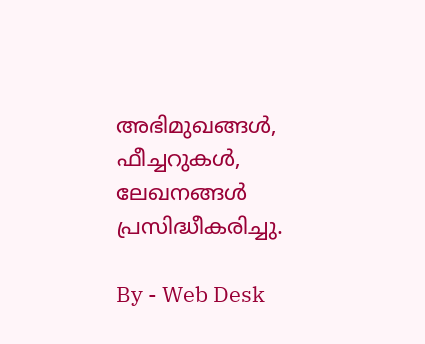അഭിമുഖങ്ങള്‍, ഫീച്ചറുകള്‍, ലേഖനങ്ങള്‍ പ്രസിദ്ധീകരിച്ചു.

By - Web Desk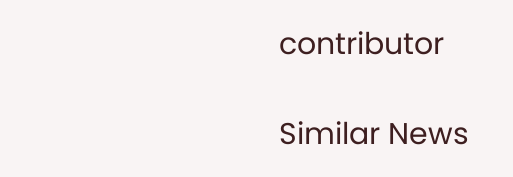contributor

Similar News